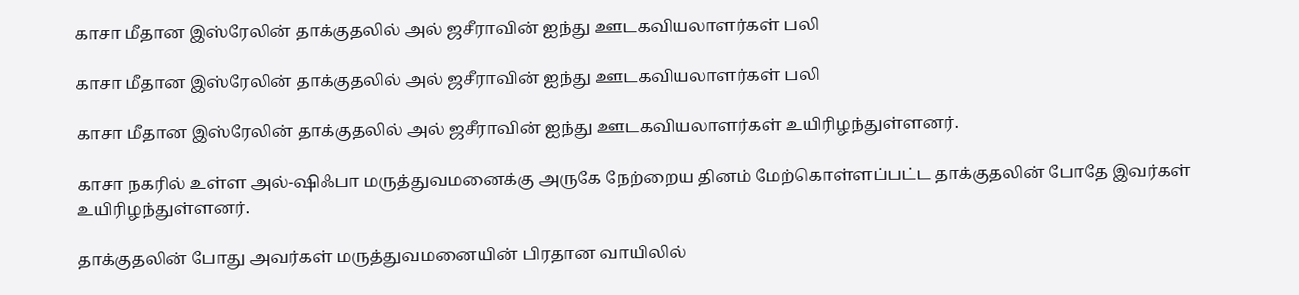காசா மீதான இஸ்ரேலின் தாக்குதலில் அல் ஜசீராவின் ஐந்து ஊடகவியலாளர்கள் பலி

காசா மீதான இஸ்ரேலின் தாக்குதலில் அல் ஜசீராவின் ஐந்து ஊடகவியலாளர்கள் பலி

காசா மீதான இஸ்ரேலின் தாக்குதலில் அல் ஜசீராவின் ஐந்து ஊடகவியலாளர்கள் உயிரிழந்துள்ளனர்.

காசா நகரில் உள்ள அல்-ஷிஃபா மருத்துவமனைக்கு அருகே நேற்றைய தினம் மேற்கொள்ளப்பட்ட தாக்குதலின் போதே இவர்கள் உயிரிழந்துள்ளனர்.

தாக்குதலின் போது அவர்கள் மருத்துவமனையின் பிரதான வாயிலில்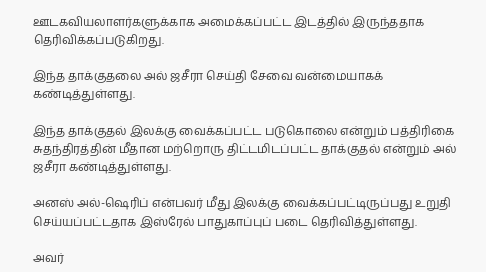ஊடகவியலாளர்களுக்காக அமைக்கப்பட்ட இடத்தில் இருந்ததாக தெரிவிக்கப்படுகிறது.

இந்த தாக்குதலை அல் ஜசீரா செய்தி சேவை வன்மையாகக் கண்டித்துள்ளது.

இந்த தாக்குதல் இலக்கு வைக்கப்பட்ட படுகொலை என்றும் பத்திரிகை சுதந்திரத்தின் மீதான மற்றொரு திட்டமிடப்பட்ட தாக்குதல் என்றும் அல் ஜசீரா கண்டித்துள்ளது.

அனஸ் அல்-ஷெரிப் என்பவர் மீது இலக்கு வைக்கப்பட்டிருப்பது உறுதி செய்யப்பட்டதாக இஸ்ரேல் பாதுகாப்புப் படை தெரிவித்துள்ளது.

அவர்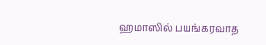ஹமாஸில் பயங்கரவாத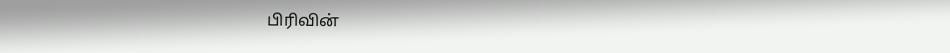பிரிவின்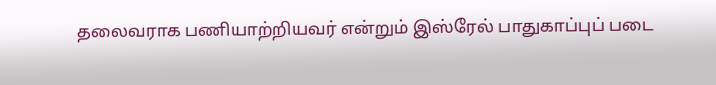தலைவராக பணியாற்றியவர் என்றும் இஸ்ரேல் பாதுகாப்புப் படை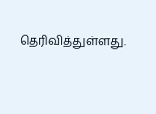தெரிவித்துள்ளது.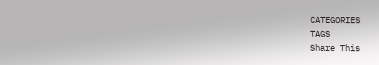CATEGORIES
TAGS
Share This